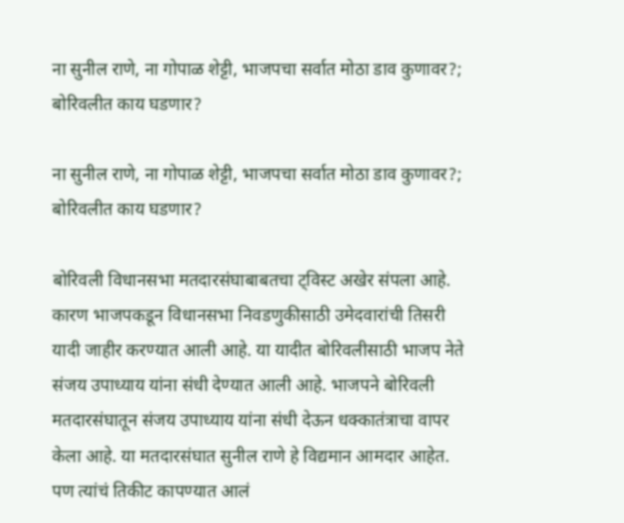ना सुनील राणे, ना गोपाळ शेट्टी, भाजपचा सर्वात मोठा डाव कुणावर?; बोरिवलीत काय घडणार?

ना सुनील राणे, ना गोपाळ शेट्टी, भाजपचा सर्वात मोठा डाव कुणावर?; बोरिवलीत काय घडणार?

बोरिवली विधानसभा मतदारसंघाबाबतचा ट्विस्ट अखेर संपला आहे. कारण भाजपकडून विधानसभा निवडणुकीसाठी उमेदवारांची तिसरी यादी जाहीर करण्यात आली आहे. या यादीत बोरिवलीसाठी भाजप नेते संजय उपाध्याय यांना संधी देण्यात आली आहे. भाजपने बोरिवली मतदारसंघातून संजय उपाध्याय यांना संधी देऊन धक्कातंत्राचा वापर केला आहे. या मतदारसंघात सुनील राणे हे विद्यमान आमदार आहेत. पण त्यांचं तिकीट कापण्यात आलं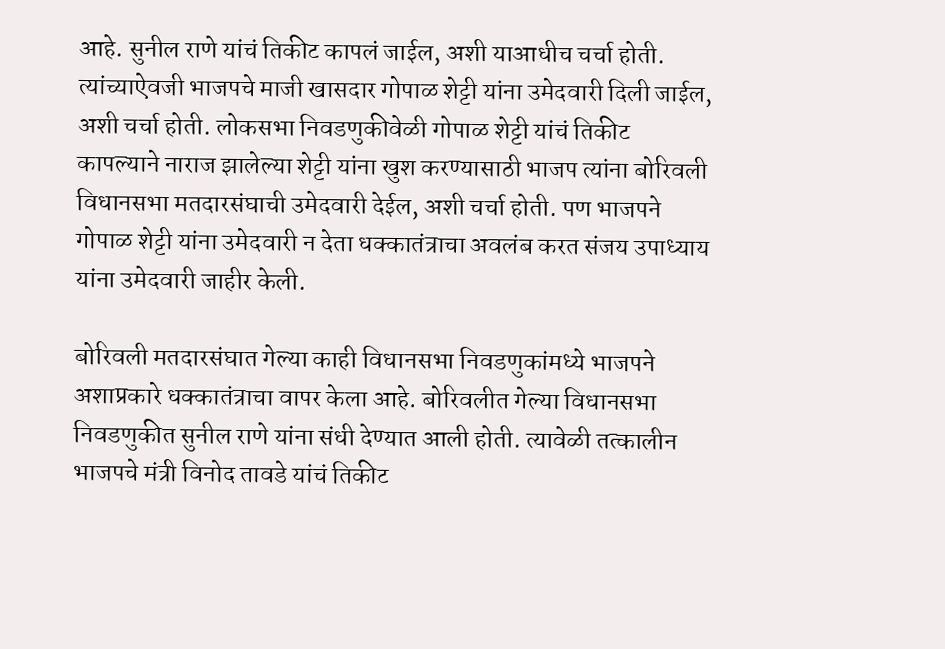आहे. सुनील राणे यांचं तिकीट कापलं जाईल, अशी याआधीच चर्चा होती. त्यांच्याऐवजी भाजपचे माजी खासदार गोपाळ शेट्टी यांना उमेदवारी दिली जाईल, अशी चर्चा होती. लोकसभा निवडणुकीवेळी गोपाळ शेट्टी यांचं तिकीट कापल्याने नाराज झालेल्या शेट्टी यांना खुश करण्यासाठी भाजप त्यांना बोरिवली विधानसभा मतदारसंघाची उमेदवारी देईल, अशी चर्चा होती. पण भाजपने गोपाळ शेट्टी यांना उमेदवारी न देता धक्कातंत्राचा अवलंब करत संजय उपाध्याय यांना उमेदवारी जाहीर केली.

बोरिवली मतदारसंघात गेल्या काही विधानसभा निवडणुकांमध्ये भाजपने अशाप्रकारे धक्कातंत्राचा वापर केला आहे. बोरिवलीत गेल्या विधानसभा निवडणुकीत सुनील राणे यांना संधी देण्यात आली होती. त्यावेळी तत्कालीन भाजपचे मंत्री विनोद तावडे यांचं तिकीट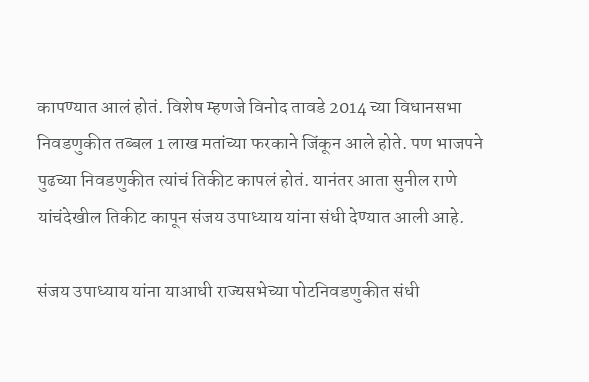कापण्यात आलं होतं. विशेष म्हणजे विनोद तावडे 2014 च्या विधानसभा निवडणुकीत तब्बल 1 लाख मतांच्या फरकाने जिंकून आले होते. पण भाजपने पुढच्या निवडणुकीत त्यांचं तिकीट कापलं होतं. यानंतर आता सुनील राणे यांचंदेखील तिकीट कापून संजय उपाध्याय यांना संधी देण्यात आली आहे.

संजय उपाध्याय यांना याआधी राज्यसभेच्या पोटनिवडणुकीत संधी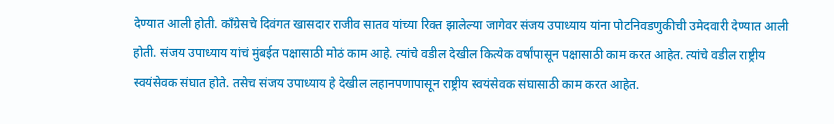देण्यात आली होती. काँग्रेसचे दिवंगत खासदार राजीव सातव यांच्या रिक्त झालेल्या जागेवर संजय उपाध्याय यांना पोटनिवडणुकीची उमेदवारी देण्यात आली होती. संजय उपाध्याय यांचं मुंबईत पक्षासाठी मोठं काम आहे. त्यांचे वडील देखील कित्येक वर्षांपासून पक्षासाठी काम करत आहेत. त्यांचे वडील राष्ट्रीय स्वयंसेवक संघात होते. तसेच संजय उपाध्याय हे देखील लहानपणापासून राष्ट्रीय स्वयंसेवक संघासाठी काम करत आहेत.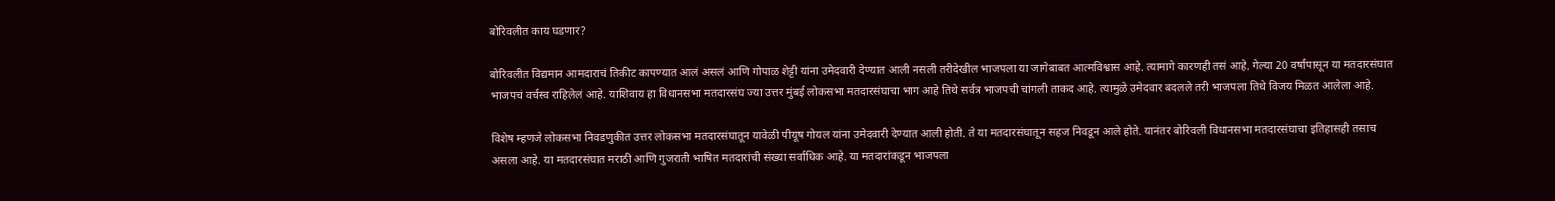बोरिवलीत काय घडणार?

बोरिवलीत विद्यमान आमदाराचं तिकीट कापण्यात आलं असलं आणि गोपाळ शेट्टी यांना उमेदवारी देण्यात आली नसली तरीदेखील भाजपला या जागेबाबत आत्मविश्वास आहे. त्यामागे कारणही तसं आहे. गेल्या 20 वर्षांपासून या मतदारसंघात भाजपचं वर्चस्व राहिलेलं आहे. याशिवाय हा विधानसभा मतदारसंघ ज्या उत्तर मुंबई लोकसभा मतदारसंघाचा भाग आहे तिथे सर्वत्र भाजपची चांगली ताकद आहे. त्यामुळे उमेदवार बदलले तरी भाजपला तिथे विजय मिळत आलेला आहे.

विशेष म्हणजे लोकसभा निवडणुकीत उत्तर लोकसभा मतदारसंघातून यावेळी पीयूष गोयल यांना उमेदवारी देण्यात आली होती. ते या मतदारसंघातून सहज निवडून आले होते. यानंतर बोरिवली विधानसभा मतदारसंघाचा इतिहासही तसाच असला आहे. या मतदारसंघात मराठी आणि गुजराती भाषित मतदारांची संख्या सर्वाधिक आहे. या मतदारांकडून भाजपला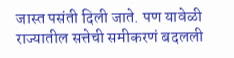जास्त पसंती दिली जाते. पण यावेळी राज्यातील सत्तेची समीकरणं बदलली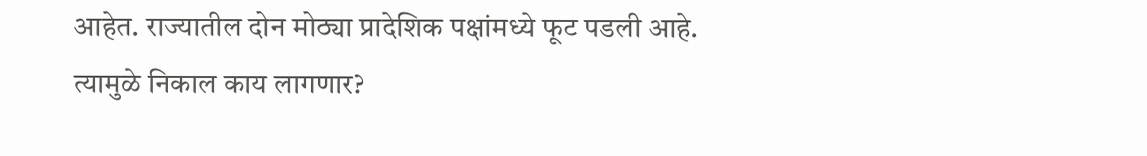आहेत. राज्यातील दोन मोठ्या प्रादेशिक पक्षांमध्ये फूट पडली आहे. त्यामुळे निकाल काय लागणार?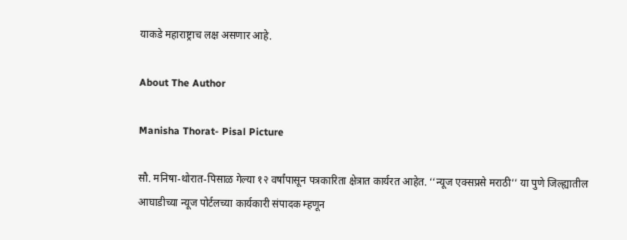याकडे महाराष्ट्राच लक्ष असणार आहे.

About The Author

Manisha Thorat- Pisal Picture

सौ. मनिषा-थोरात-पिसाळ गेल्या १२ वर्षांपासून पत्रकारिता क्षेत्रात कार्यरत आहेत. ‘‘न्यूज एक्सप्रसे मराठी’’ या पुणे जिल्ह्यातील आघाडीच्या न्यूज पोर्टलच्या कार्यकारी संपादक म्हणून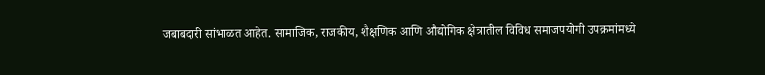जबाबदारी सांभाळत आहेत. सामाजिक, राजकीय, शैक्षणिक आणि औद्योगिक क्षेत्रातील विविध समाजपयोगी उपक्रमांमध्ये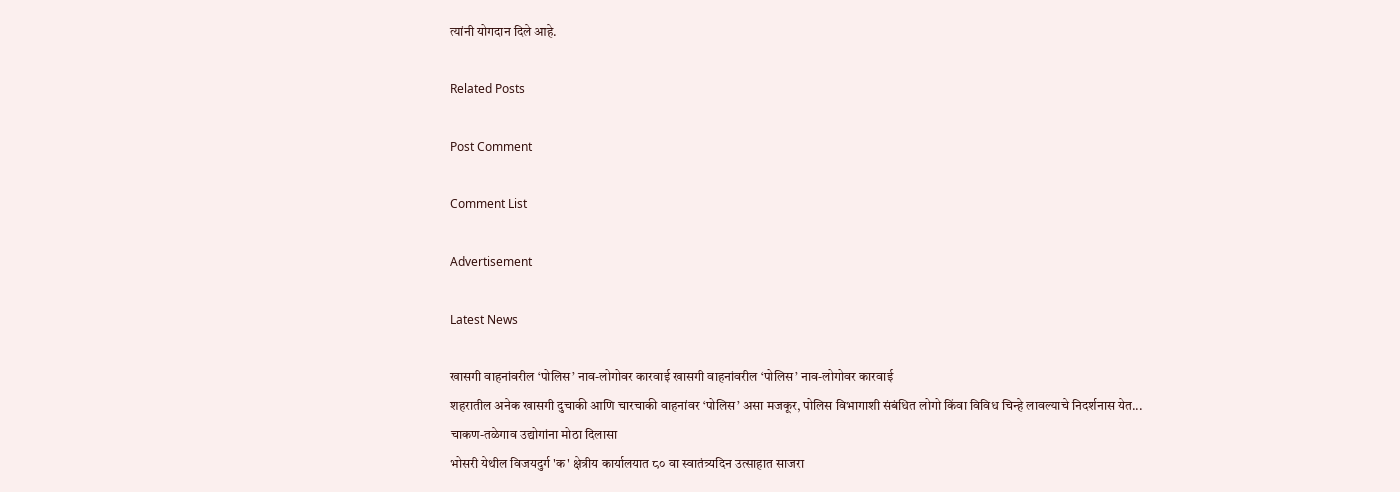त्यांनी योगदान दिले आहे.

Related Posts

Post Comment

Comment List

Advertisement

Latest News

खासगी वाहनांवरील ‘पोलिस’ नाव-लोगोवर कारवाई खासगी वाहनांवरील ‘पोलिस’ नाव-लोगोवर कारवाई
शहरातील अनेक खासगी दुचाकी आणि चारचाकी वाहनांवर ‘पोलिस’ असा मजकूर, पोलिस विभागाशी संबंधित लोगो किंवा विविध चिन्हे लावल्याचे निदर्शनास येत...
चाकण-तळेगाव उद्योगांना मोठा दिलासा
भोसरी येथील विजयदुर्ग 'क' क्षेत्रीय कार्यालयात ८० वा स्वातंत्र्यदिन उत्साहात साजरा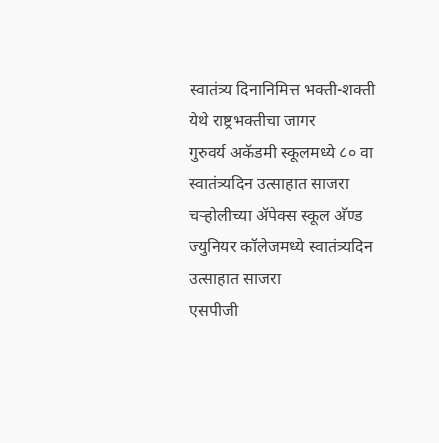स्वातंत्र्य दिनानिमित्त भक्ती-शक्ती येथे राष्ट्रभक्तीचा जागर
गुरुवर्य अकॅडमी स्कूलमध्ये ८० वा स्वातंत्र्यदिन उत्साहात साजरा
चऱ्होलीच्या अ‍ॅपेक्स स्कूल अ‍ॅण्ड ज्युनियर कॉलेजमध्ये स्वातंत्र्यदिन उत्साहात साजरा
एसपीजी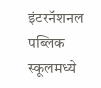इंटरनॅशनल पब्लिक स्कूलमध्ये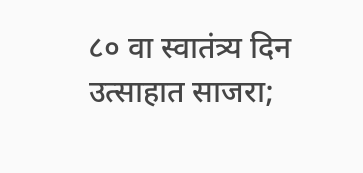८० वा स्वातंत्र्य दिन उत्साहात साजरा;